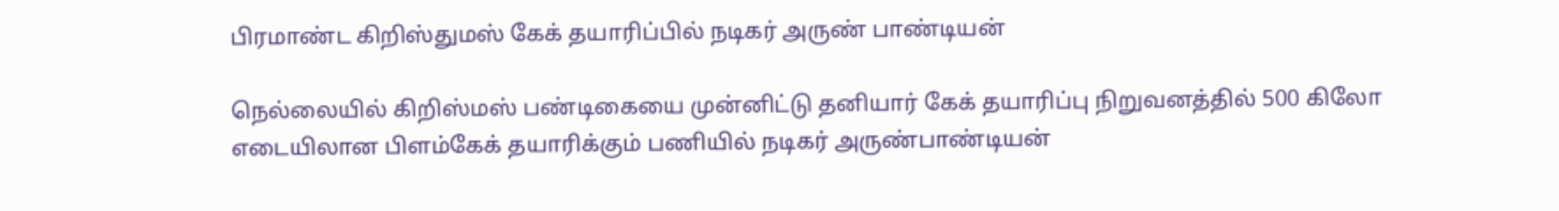பிரமாண்ட கிறிஸ்துமஸ் கேக் தயாரிப்பில் நடிகர் அருண் பாண்டியன்

நெல்லையில் கிறிஸ்மஸ் பண்டிகையை முன்னிட்டு தனியார் கேக் தயாரிப்பு நிறுவனத்தில் 500 கிலோ எடையிலான பிளம்கேக் தயாரிக்கும் பணியில் நடிகர் அருண்பாண்டியன்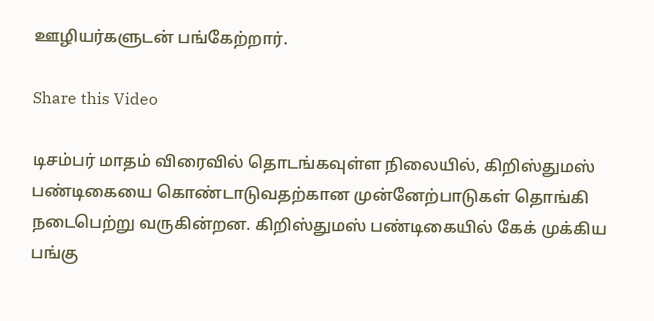ஊழியர்களுடன் பங்கேற்றார்.

Share this Video

டிசம்பர் மாதம் விரைவில் தொடங்கவுள்ள நிலையில், கிறிஸ்துமஸ் பண்டிகையை கொண்டாடுவதற்கான முன்னேற்பாடுகள் தொங்கி நடைபெற்று வருகின்றன. கிறிஸ்துமஸ் பண்டிகையில் கேக் முக்கிய பங்கு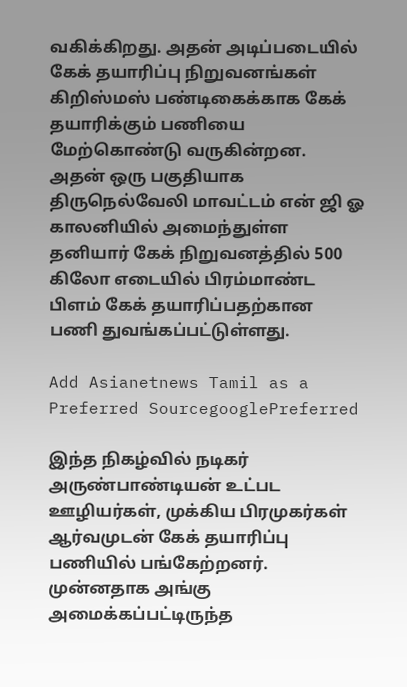வகிக்கிறது. அதன் அடிப்படையில் கேக் தயாரிப்பு நிறுவனங்கள் கிறிஸ்மஸ் பண்டிகைக்காக கேக் தயாரிக்கும் பணியை மேற்கொண்டு வருகின்றன. அதன் ஒரு பகுதியாக திருநெல்வேலி மாவட்டம் என் ஜி ஓ காலனியில் அமைந்துள்ள தனியார் கேக் நிறுவனத்தில் 500 கிலோ எடையில் பிரம்மாண்ட பிளம் கேக் தயாரிப்பதற்கான பணி துவங்கப்பட்டுள்ளது.

Add Asianetnews Tamil as a Preferred SourcegooglePreferred

இந்த நிகழ்வில் நடிகர் அருண்பாண்டியன் உட்பட ஊழியர்கள், முக்கிய பிரமுகர்கள் ஆர்வமுடன் கேக் தயாரிப்பு பணியில் பங்கேற்றனர். முன்னதாக அங்கு அமைக்கப்பட்டிருந்த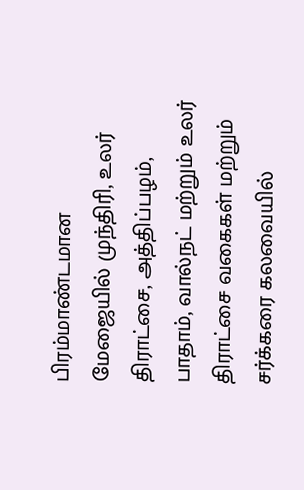பிரம்மாண்டமான மேஜையில் முந்திரி, உலர் திராட்சை, அத்திப்பழம், பாதாம், வால்நட் மற்றும் உலர் திராட்சை வகைகள் மற்றும் சர்க்கரை கலவையில்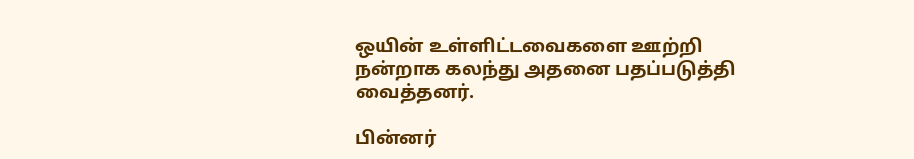ஒயின் உள்ளிட்டவைகளை ஊற்றி நன்றாக கலந்து அதனை பதப்படுத்தி வைத்தனர்.

பின்னர்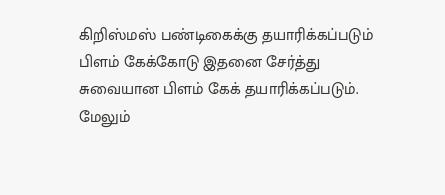கிறிஸ்மஸ் பண்டிகைக்கு தயாரிக்கப்படும் பிளம் கேக்கோடு இதனை சேர்த்து சுவையான பிளம் கேக் தயாரிக்கப்படும். மேலும்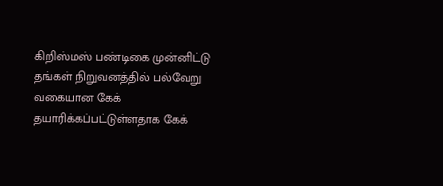கிறிஸ்மஸ் பண்டிகை முன்னிட்டு தங்கள் நிறுவனத்தில் பல்வேறு வகையான கேக் தயாரிக்கப்பட்டுள்ளதாக கேக்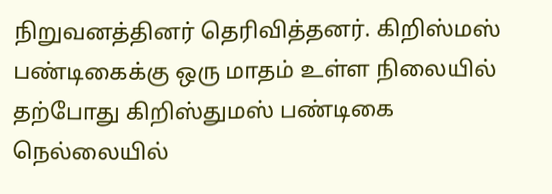நிறுவனத்தினர் தெரிவித்தனர். கிறிஸ்மஸ் பண்டிகைக்கு ஒரு மாதம் உள்ள நிலையில் தற்போது கிறிஸ்துமஸ் பண்டிகை நெல்லையில்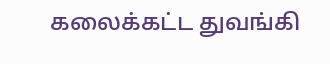கலைக்கட்ட துவங்கி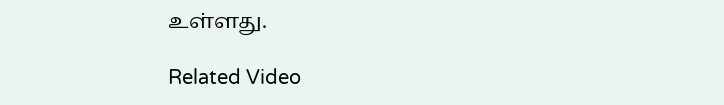உள்ளது.

Related Video